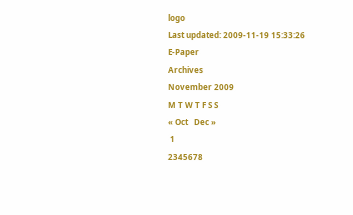logo
Last updated: 2009-11-19 15:33:26
E-Paper
Archives
November 2009
M T W T F S S
« Oct   Dec »
 1
2345678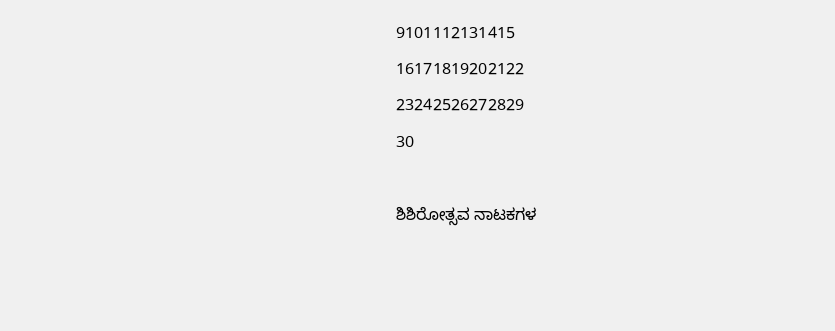9101112131415
16171819202122
23242526272829
30

ಶಿಶಿರೋತ್ಸವ ನಾಟಕಗಳ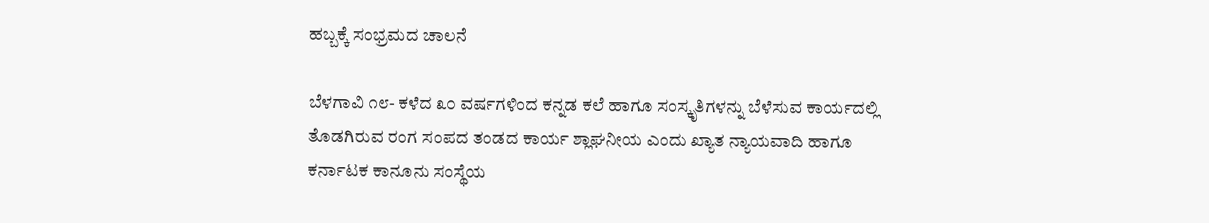ಹಬ್ಬಕ್ಕೆ ಸಂಭ್ರಮದ ಚಾಲನೆ

ಬೆಳಗಾವಿ ೧೮- ಕಳೆದ ೩೦ ವರ್ಷಗಳಿಂದ ಕನ್ನಡ ಕಲೆ ಹಾಗೂ ಸಂಸ್ಕೃತಿಗಳನ್ನು ಬೆಳೆಸುವ ಕಾರ್ಯದಲ್ಲಿ ತೊಡಗಿರುವ ರಂಗ ಸಂಪದ ತಂಡದ ಕಾರ್ಯ ಶ್ಲಾಘನೀಯ ಎಂದು ಖ್ಯಾತ ನ್ಯಾಯವಾದಿ ಹಾಗೂ ಕರ್ನಾಟಕ ಕಾನೂನು ಸಂಸ್ಥೆಯ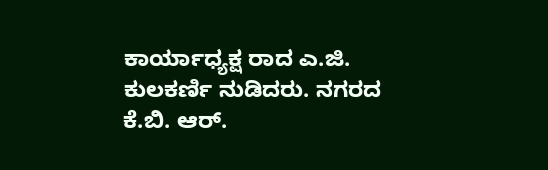ಕಾರ್ಯಾಧ್ಯಕ್ಷ ರಾದ ಎ.ಜಿ. ಕುಲಕರ್ಣಿ ನುಡಿದರು. ನಗರದ ಕೆ.ಬಿ. ಆರ್‌.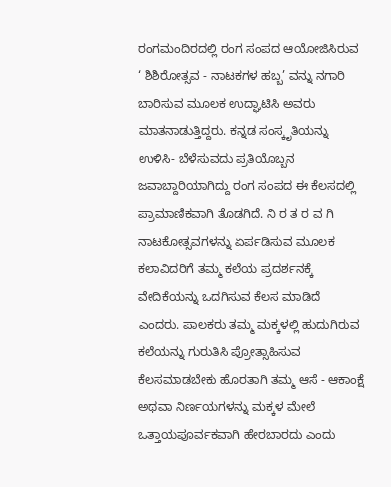ರಂಗಮಂದಿರದಲ್ಲಿ ರಂಗ ಸಂಪದ ಆಯೋಜಿಸಿರುವ ‘ ಶಿಶಿರೋತ್ಸವ - ನಾಟಕಗಳ ಹಬ್ಬ’ ವನ್ನು ನಗಾರಿ ಬಾರಿಸುವ ಮೂಲಕ ಉದ್ಘಾಟಿಸಿ ಅವರು ಮಾತನಾಡುತ್ತಿದ್ದರು. ಕನ್ನಡ ಸಂಸ್ಕೃತಿಯನ್ನು ಉಳಿಸಿ- ಬೆಳೆಸುವದು ಪ್ರತಿಯೊಬ್ಬನ ಜವಾಬ್ದಾರಿಯಾಗಿದ್ದು ರಂಗ ಸಂಪದ ಈ ಕೆಲಸದಲ್ಲಿ ಪ್ರಾಮಾಣಿಕವಾಗಿ ತೊಡಗಿದೆ. ನಿ ರ ತ ರ ವ ಗಿ ನಾಟಕೋತ್ಸವಗಳನ್ನು ಏರ್ಪಡಿಸುವ ಮೂಲಕ ಕಲಾವಿದರಿಗೆ ತಮ್ಮ ಕಲೆಯ ಪ್ರದರ್ಶನಕ್ಕೆ ವೇದಿಕೆಯನ್ನು ಒದಗಿಸುವ ಕೆಲಸ ಮಾಡಿದೆ ಎಂದರು. ಪಾಲಕರು ತಮ್ಮ ಮಕ್ಕಳಲ್ಲಿ ಹುದುಗಿರುವ ಕಲೆಯನ್ನು ಗುರುತಿಸಿ ಪ್ರೋತ್ಸಾಹಿಸುವ ಕೆಲಸಮಾಡಬೇಕು ಹೊರತಾಗಿ ತಮ್ಮ ಆಸೆ - ಆಕಾಂಕ್ಷೆ ಅಥವಾ ನಿರ್ಣಯಗಳನ್ನು ಮಕ್ಕಳ ಮೇಲೆ ಒತ್ತಾಯಪೂರ್ವಕವಾಗಿ ಹೇರಬಾರದು ಎಂದು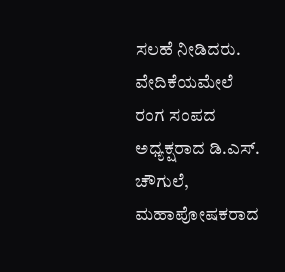ಸಲಹೆ ನೀಡಿದರು. ವೇದಿಕೆಯಮೇಲೆ ರಂಗ ಸಂಪದ ಅಧ್ಯಕ್ಷರಾದ ಡಿ.ಎಸ್‌. ಚೌಗುಲೆ, ಮಹಾಪೋಷಕರಾದ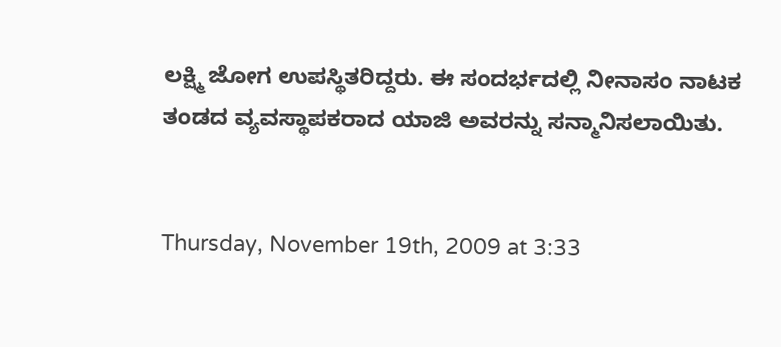ಲಕ್ಷ್ಮಿ ಜೋಗ ಉಪಸ್ಥಿತರಿದ್ದರು. ಈ ಸಂದರ್ಭದಲ್ಲಿ ನೀನಾಸಂ ನಾಟಕ ತಂಡದ ವ್ಯವಸ್ಥಾಪಕರಾದ ಯಾಜಿ ಅವರನ್ನು ಸನ್ಮಾನಿಸಲಾಯಿತು.


Thursday, November 19th, 2009 at 3:33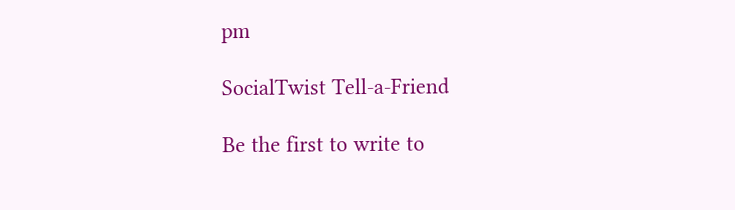pm

SocialTwist Tell-a-Friend

Be the first to write to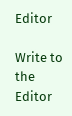Editor

Write to the Editor